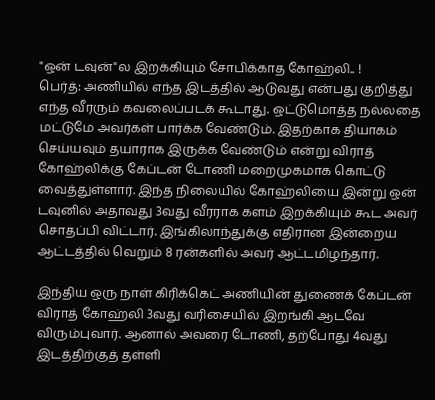"ஒன் டவுன்"ல இறக்கியும் சோபிக்காத கோஹ்லி.. !
பெர்த்: அணியில் எந்த இடத்தில் ஆடுவது என்பது குறித்து எந்த வீரரும் கவலைப்படக் கூடாது. ஒட்டுமொத்த நல்லதை மட்டுமே அவர்கள் பார்க்க வேண்டும். இதற்காக தியாகம் செய்யவும் தயாராக இருக்க வேண்டும் என்று விராத் கோஹ்லிக்கு கேப்டன் டோணி மறைமுகமாக கொட்டு வைத்துள்ளார். இந்த நிலையில் கோஹ்லியை இன்று ஒன் டவுனில் அதாவது 3வது வீரராக களம் இறக்கியும் கூட அவர் சொதப்பி விட்டார். இங்கிலாந்துக்கு எதிரான இன்றைய ஆட்டத்தில் வெறும் 8 ரன்களில் அவர் ஆட்டமிழந்தார்.

இந்திய ஒரு நாள் கிரிக்கெட் அணியின் துணைக் கேப்டன் விராத் கோஹ்லி 3வது வரிசையில் இறங்கி ஆடவே விரும்புவார். ஆனால் அவரை டோணி, தற்போது 4வது இடத்திற்குத் தள்ளி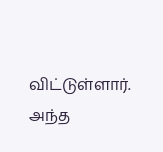விட்டுள்ளார். அந்த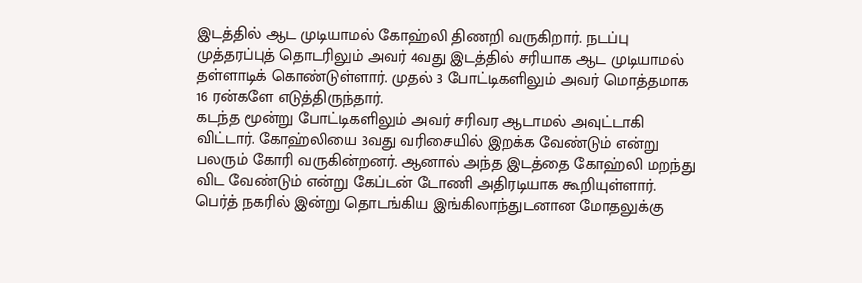இடத்தில் ஆட முடியாமல் கோஹ்லி திணறி வருகிறார். நடப்பு முத்தரப்புத் தொடரிலும் அவர் 4வது இடத்தில் சரியாக ஆட முடியாமல் தள்ளாடிக் கொண்டுள்ளார். முதல் 3 போட்டிகளிலும் அவர் மொத்தமாக 16 ரன்களே எடுத்திருந்தார்.
கடந்த மூன்று போட்டிகளிலும் அவர் சரிவர ஆடாமல் அவுட்டாகி விட்டார். கோஹ்லியை 3வது வரிசையில் இறக்க வேண்டும் என்று பலரும் கோரி வருகின்றனர். ஆனால் அந்த இடத்தை கோஹ்லி மறந்து விட வேண்டும் என்று கேப்டன் டோணி அதிரடியாக கூறியுள்ளார்.
பெர்த் நகரில் இன்று தொடங்கிய இங்கிலாந்துடனான மோதலுக்கு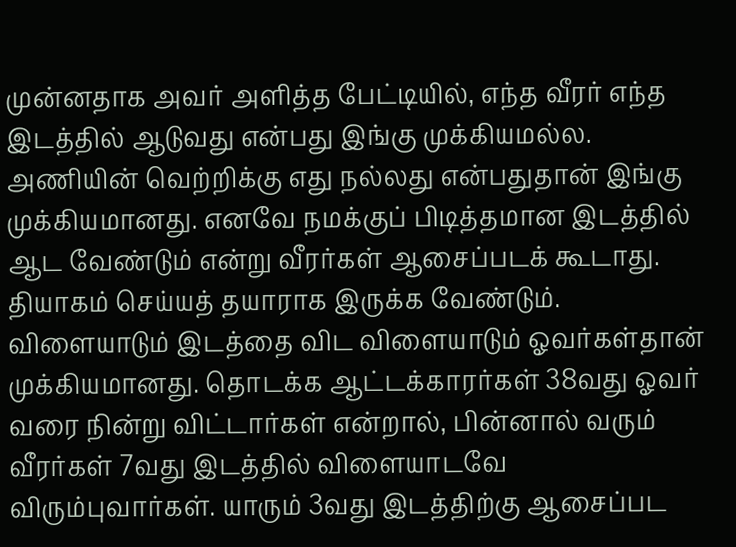முன்னதாக அவர் அளித்த பேட்டியில், எந்த வீரர் எந்த இடத்தில் ஆடுவது என்பது இங்கு முக்கியமல்ல. அணியின் வெற்றிக்கு எது நல்லது என்பதுதான் இங்கு முக்கியமானது. எனவே நமக்குப் பிடித்தமான இடத்தில் ஆட வேண்டும் என்று வீரர்கள் ஆசைப்படக் கூடாது. தியாகம் செய்யத் தயாராக இருக்க வேண்டும்.
விளையாடும் இடத்தை விட விளையாடும் ஓவர்கள்தான் முக்கியமானது. தொடக்க ஆட்டக்காரர்கள் 38வது ஓவர் வரை நின்று விட்டார்கள் என்றால், பின்னால் வரும் வீரர்கள் 7வது இடத்தில் விளையாடவே விரும்புவார்கள். யாரும் 3வது இடத்திற்கு ஆசைப்பட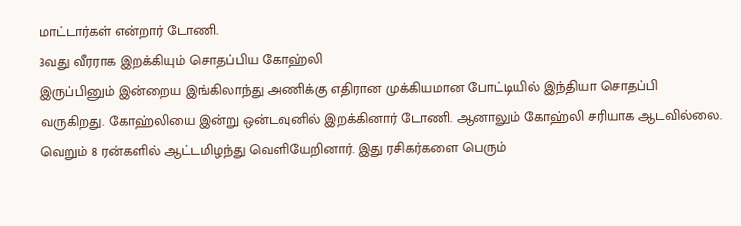மாட்டார்கள் என்றார் டோணி.
3வது வீரராக இறக்கியும் சொதப்பிய கோஹ்லி
இருப்பினும் இன்றைய இங்கிலாந்து அணிக்கு எதிரான முக்கியமான போட்டியில் இந்தியா சொதப்பி வருகிறது. கோஹ்லியை இன்று ஒன்டவுனில் இறக்கினார் டோணி. ஆனாலும் கோஹ்லி சரியாக ஆடவில்லை. வெறும் 8 ரன்களில் ஆட்டமிழந்து வெளியேறினார். இது ரசிகர்களை பெரும்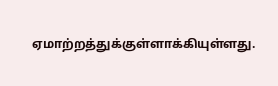ஏமாற்றத்துக்குள்ளாக்கியுள்ளது.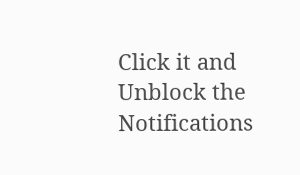Click it and Unblock the Notifications